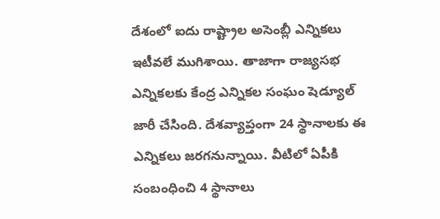దేశంలో ఐదు రాష్ట్రాల అసెంబ్లీ ఎన్నికలు ఇటీవలే ముగిశాయి. తాజాగా రాజ్యసభ ఎన్నికలకు కేంద్ర ఎన్నికల సంఘం షెడ్యూల్ జారీ చేసింది. దేశవ్యాప్తంగా 24 స్థానాలకు ఈ ఎన్నికలు జరగనున్నాయి. వీటిలో ఏపీకి సంబంధించి 4 స్థానాలు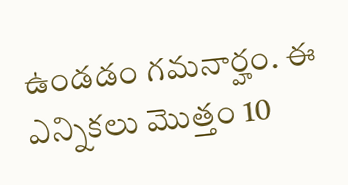ఉండడం గమనార్హం. ఈ ఎన్నికలు మొత్తం 10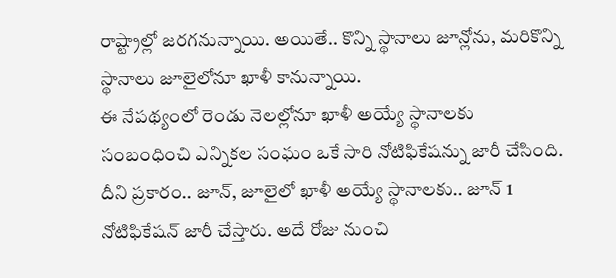రాష్ట్రాల్లో జరగనున్నాయి. అయితే.. కొన్ని స్థానాలు జూన్లోను, మరికొన్ని స్థానాలు జూలైలోనూ ఖాళీ కానున్నాయి.
ఈ నేపథ్యంలో రెండు నెలల్లోనూ ఖాళీ అయ్యే స్థానాలకు సంబంధించి ఎన్నికల సంఘం ఒకే సారి నోటిఫికేషన్ను జారీ చేసింది. దీని ప్రకారం.. జూన్, జూలైలో ఖాళీ అయ్యే స్థానాలకు.. జూన్ 1 నోటిఫికేషన్ జారీ చేస్తారు. అదే రోజు నుంచి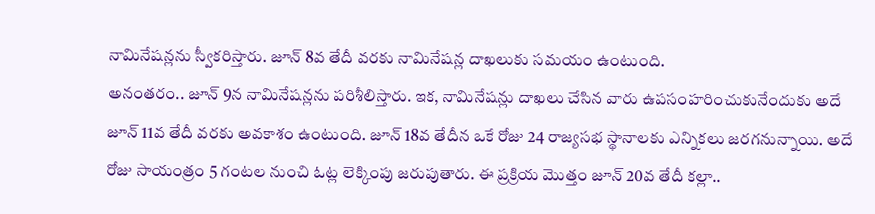నామినేషన్లను స్వీకరిస్తారు. జూన్ 8వ తేదీ వరకు నామినేషన్ల దాఖలుకు సమయం ఉంటుంది.
అనంతరం.. జూన్ 9న నామినేషన్లను పరిశీలిస్తారు. ఇక, నామినేషన్లు దాఖలు చేసిన వారు ఉపసంహరించుకునేందుకు అదే జూన్ 11వ తేదీ వరకు అవకాశం ఉంటుంది. జూన్ 18వ తేదీన ఒకే రోజు 24 రాజ్యసభ స్థానాలకు ఎన్నికలు జరగనున్నాయి. అదే రోజు సాయంత్రం 5 గంటల నుంచి ఓట్ల లెక్కింపు జరుపుతారు. ఈ ప్రక్రియ మొత్తం జూన్ 20వ తేదీ కల్లా..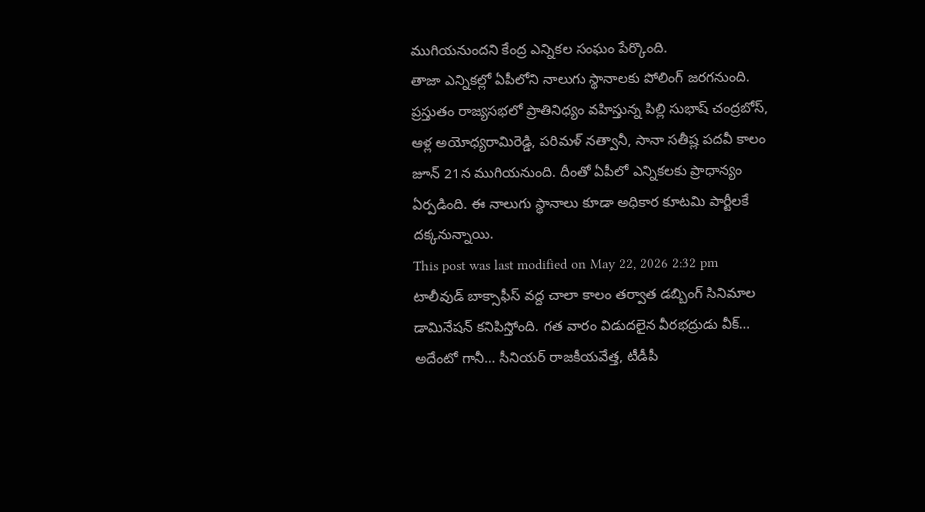ముగియనుందని కేంద్ర ఎన్నికల సంఘం పేర్కొంది.
తాజా ఎన్నికల్లో ఏపీలోని నాలుగు స్థానాలకు పోలింగ్ జరగనుంది. ప్రస్తుతం రాజ్యసభలో ప్రాతినిధ్యం వహిస్తున్న పిల్లి సుభాష్ చంద్రబోస్, ఆళ్ల అయోధ్యరామిరెడ్డి, పరిమళ్ నత్వానీ, సానా సతీష్ల పదవీ కాలం జూన్ 21న ముగియనుంది. దీంతో ఏపీలో ఎన్నికలకు ప్రాధాన్యం ఏర్పడింది. ఈ నాలుగు స్థానాలు కూడా అధికార కూటమి పార్టీలకే దక్కనున్నాయి.
This post was last modified on May 22, 2026 2:32 pm
టాలీవుడ్ బాక్సాఫీస్ వద్ద చాలా కాలం తర్వాత డబ్బింగ్ సినిమాల డామినేషన్ కనిపిస్తోంది. గత వారం విడుదలైన వీరభద్రుడు వీక్…
అదేంటో గానీ… సీనియర్ రాజకీయవేత్త, టీడీపీ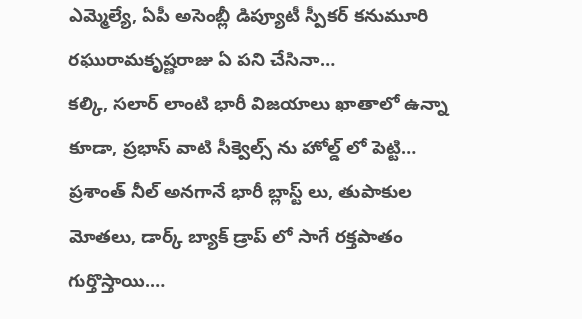ఎమ్మెల్యే, ఏపీ అసెంబ్లీ డిప్యూటీ స్పీకర్ కనుమూరి రఘురామకృష్ణరాజు ఏ పని చేసినా…
కల్కి, సలార్ లాంటి భారీ విజయాలు ఖాతాలో ఉన్నా కూడా, ప్రభాస్ వాటి సీక్వెల్స్ ను హోల్డ్ లో పెట్టి…
ప్రశాంత్ నీల్ అనగానే భారీ బ్లాస్ట్ లు, తుపాకుల మోతలు, డార్క్ బ్యాక్ డ్రాప్ లో సాగే రక్తపాతం గుర్తొస్తాయి.…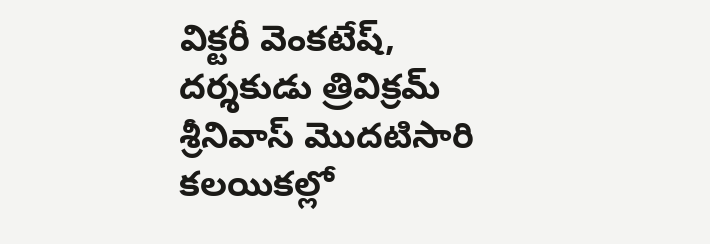విక్టరీ వెంకటేష్, దర్శకుడు త్రివిక్రమ్ శ్రీనివాస్ మొదటిసారి కలయికల్లో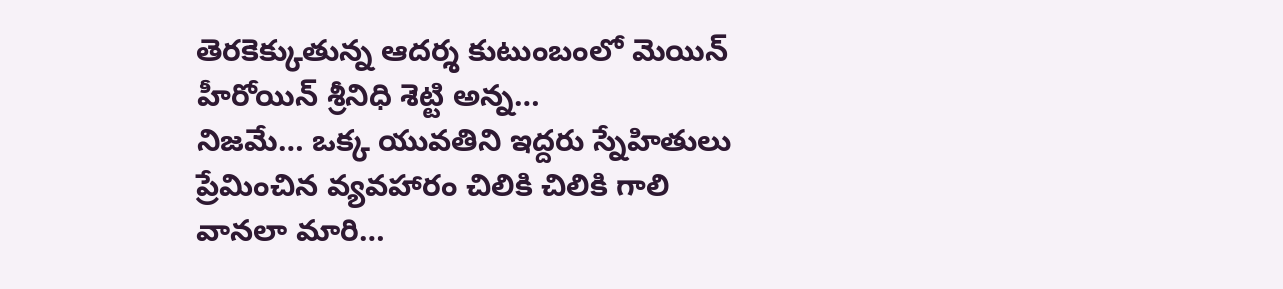తెరకెక్కుతున్న ఆదర్శ కుటుంబంలో మెయిన్ హీరోయిన్ శ్రీనిధి శెట్టి అన్న…
నిజమే… ఒక్క యువతిని ఇద్దరు స్నేహితులు ప్రేమించిన వ్యవహారం చిలికి చిలికి గాలి వానలా మారి…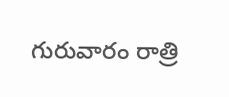గురువారం రాత్రి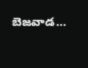బెజవాడ…